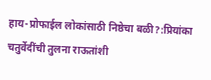हाय-प्रोफाईल लोकांसाठी निष्ठेचा बळी?:प्रियांका चतुर्वेदींची तुलना राऊतांशी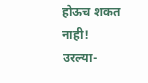होऊच शकत नाही! उरल्या-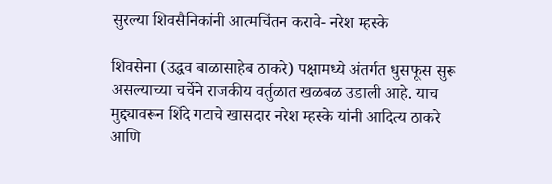सुरल्या शिवसैनिकांनी आत्मचिंतन करावे- नरेश म्हस्के

शिवसेना (उद्धव बाळासाहेब ठाकरे) पक्षामध्ये अंतर्गत धुसफूस सुरू असल्याच्या चर्चेने राजकीय वर्तुळात खळबळ उडाली आहे. याच मुद्द्यावरून शिंदे गटाचे खासदार नरेश म्हस्के यांनी आदित्य ठाकरे आणि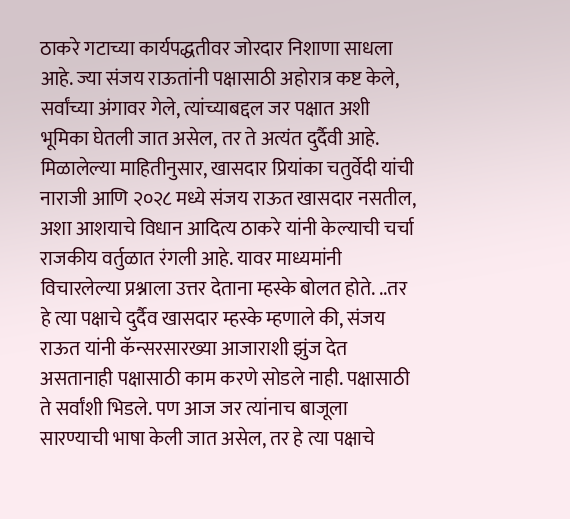ठाकरे गटाच्या कार्यपद्धतीवर जोरदार निशाणा साधला आहे. ज्या संजय राऊतांनी पक्षासाठी अहोरात्र कष्ट केले, सर्वांच्या अंगावर गेले, त्यांच्याबद्दल जर पक्षात अशी भूमिका घेतली जात असेल, तर ते अत्यंत दुर्दैवी आहे. मिळालेल्या माहितीनुसार, खासदार प्रियांका चतुर्वेदी यांची नाराजी आणि २०२८ मध्ये संजय राऊत खासदार नसतील, अशा आशयाचे विधान आदित्य ठाकरे यांनी केल्याची चर्चा राजकीय वर्तुळात रंगली आहे. यावर माध्यमांनी विचारलेल्या प्रश्नाला उत्तर देताना म्हस्के बोलत होते. ..तर हे त्या पक्षाचे दुर्दैव खासदार म्हस्के म्हणाले की, संजय राऊत यांनी कॅन्सरसारख्या आजाराशी झुंज देत असतानाही पक्षासाठी काम करणे सोडले नाही. पक्षासाठी ते सर्वांशी भिडले. पण आज जर त्यांनाच बाजूला सारण्याची भाषा केली जात असेल, तर हे त्या पक्षाचे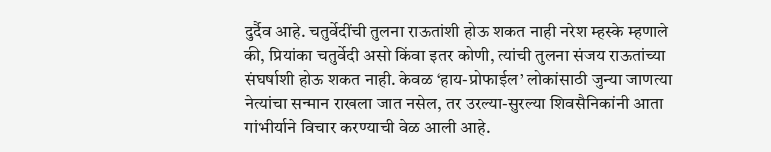दुर्दैव आहे. चतुर्वेदींची तुलना राऊतांशी होऊ शकत नाही नरेश म्हस्के म्हणाले की, प्रियांका चतुर्वेदी असो किंवा इतर कोणी, त्यांची तुलना संजय राऊतांच्या संघर्षाशी होऊ शकत नाही. केवळ ‘हाय-प्रोफाईल’ लोकांसाठी जुन्या जाणत्या नेत्यांचा सन्मान राखला जात नसेल, तर उरल्या-सुरल्या शिवसैनिकांनी आता गांभीर्याने विचार करण्याची वेळ आली आहे.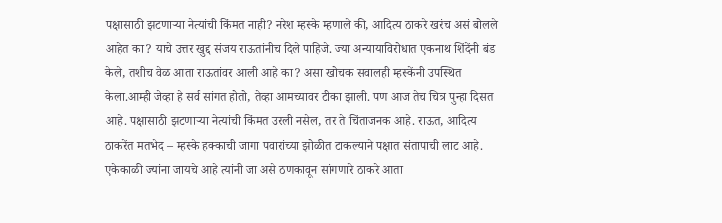पक्षासाठी झटणाऱ्या नेत्यांची किंमत नाही? नरेश म्हस्के म्हणाले की, आदित्य ठाकरे खरंच असं बोलले आहेत का? याचे उत्तर खुद्द संजय राऊतांनीच दिले पाहिजे. ज्या अन्यायाविरोधात एकनाथ शिंदेंनी बंड केले, तशीच वेळ आता राऊतांवर आली आहे का? असा खोचक सवालही म्हस्केंनी उपस्थित केला.आम्ही जेव्हा हे सर्व सांगत होतो, तेव्हा आमच्यावर टीका झाली. पण आज तेच चित्र पुन्हा दिसत आहे. पक्षासाठी झटणाऱ्या नेत्यांची किंमत उरली नसेल, तर ते चिंताजनक आहे. राऊत, आदित्य ठाकरेंत मतभेद – म्हस्के हक्काची जागा पवारांच्या झोळीत टाकल्याने पक्षात संतापाची लाट आहे. एकेकाळी ज्यांना जायचे आहे त्यांनी जा असे ठणकावून सांगणारे ठाकरे आता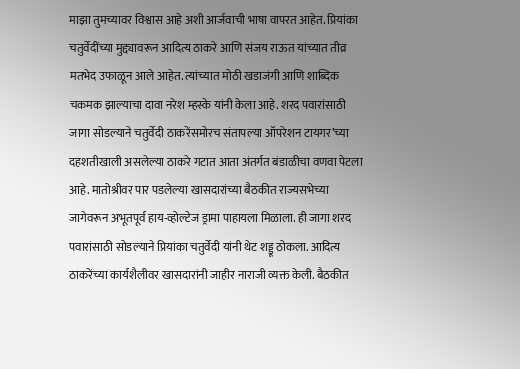माझा तुमच्यावर विश्वास आहे अशी आर्जवाची भाषा वापरत आहेत. प्रियांका चतुर्वेदींच्या मुद्द्यावरून आदित्य ठाकरे आणि संजय राऊत यांच्यात तीव्र मतभेद उफाळून आले आहेत. त्यांच्यात मोठी खडाजंगी आणि शाब्दिक चकमक झाल्याचा दावा नरेश म्हस्के यांनी केला आहे. शरद पवारांसाठी जागा सोडल्याने चतुर्वेदी ठाकरेंसमोरच संतापल्या ऑपरेशन टायगर’च्या दहशतीखाली असलेल्या ठाकरे गटात आता अंतर्गत बंडाळीचा वणवा पेटला आहे. मातोश्रीवर पार पडलेल्या खासदारांच्या बैठकीत राज्यसभेच्या जागेवरून अभूतपूर्व हाय-व्होल्टेज ड्रामा पाहायला मिळाला. ही जागा शरद पवारांसाठी सोडल्याने प्रियांका चतुर्वेदी यांनी थेट शड्डू ठोकला. आदित्य ठाकरेंच्या कार्यशैलीवर खासदारांनी जाहीर नाराजी व्यक्त केली. बैठकीत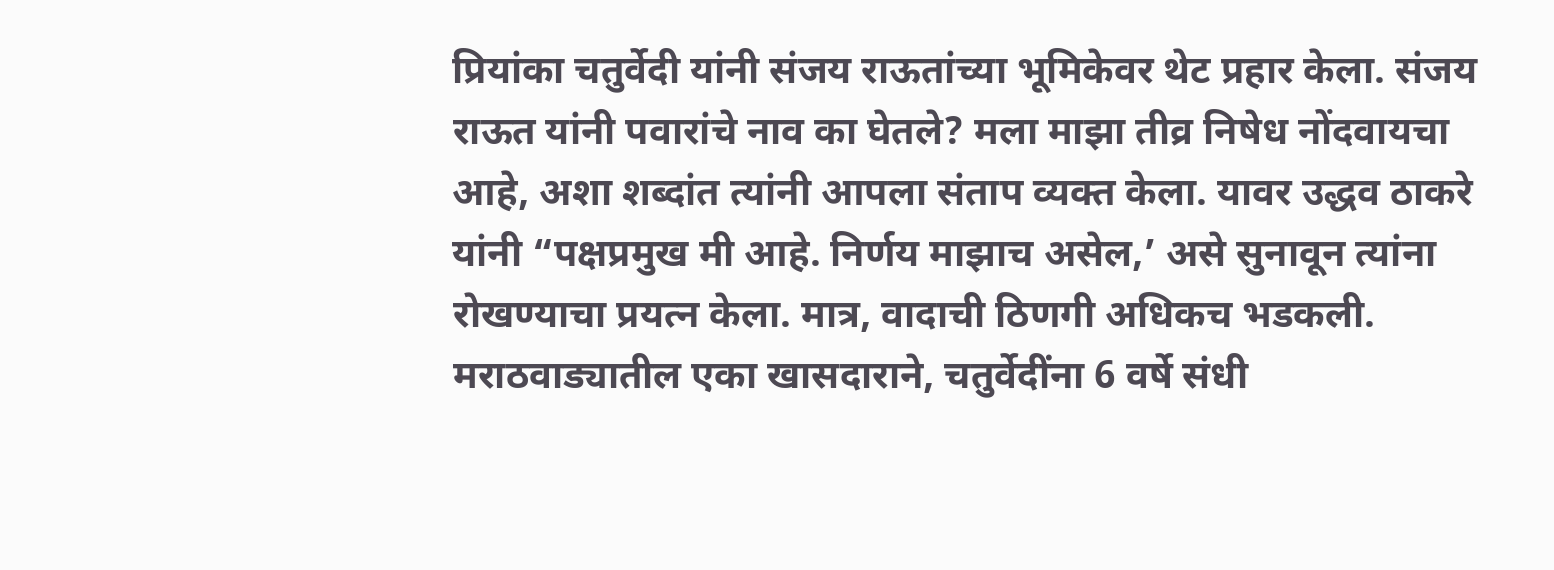प्रियांका चतुर्वेदी यांनी संजय राऊतांच्या भूमिकेवर थेट प्रहार केला. संजय राऊत यांनी पवारांचे नाव का घेतले? मला माझा तीव्र निषेध नोंदवायचा आहे, अशा शब्दांत त्यांनी आपला संताप व्यक्त केला. यावर उद्धव ठाकरे यांनी “पक्षप्रमुख मी आहे. निर्णय माझाच असेल,’ असे सुनावून त्यांना रोखण्याचा प्रयत्न केला. मात्र, वादाची ठिणगी अधिकच भडकली. मराठवाड्यातील एका खासदाराने, चतुर्वेदींना 6 वर्षे संधी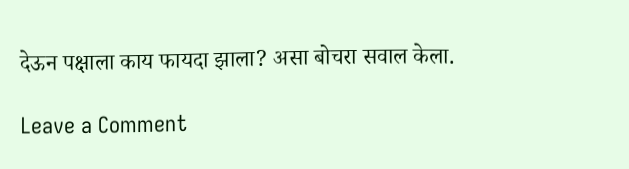देऊन पक्षाला काय फायदा झाला? असा बोचरा सवाल केला.

Leave a Comment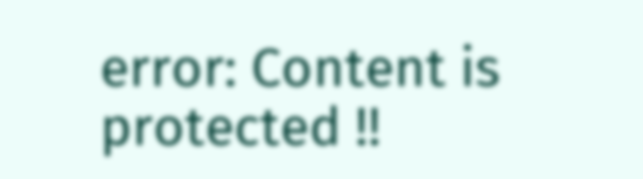error: Content is protected !!